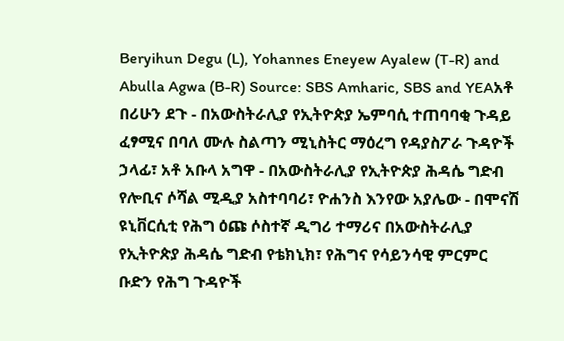Beryihun Degu (L), Yohannes Eneyew Ayalew (T-R) and Abulla Agwa (B-R) Source: SBS Amharic, SBS and YEAአቶ በሪሁን ደጉ - በአውስትራሊያ የኢትዮጵያ ኤምባሲ ተጠባባቂ ጉዳይ ፈፃሚና በባለ ሙሉ ስልጣን ሚኒስትር ማዕረግ የዳያስፖራ ጉዳዮች ኃላፊ፣ አቶ አቡላ አግዋ - በአውስትራሊያ የኢትዮጵያ ሕዳሴ ግድብ የሎቢና ሶሻል ሚዲያ አስተባባሪ፣ ዮሐንስ እንየው አያሌው - በሞናሽ ዩኒቨርሲቲ የሕግ ዕጩ ሶስተኛ ዲግሪ ተማሪና በአውስትራሊያ የኢትዮጵያ ሕዳሴ ግድብ የቴክኒክ፣ የሕግና የሳይንሳዊ ምርምር ቡድን የሕግ ጉዳዮች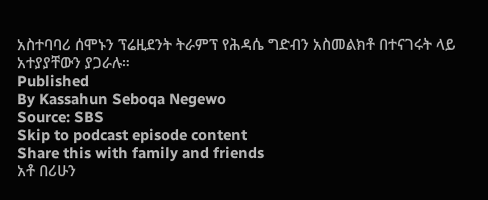አስተባባሪ ሰሞኑን ፕሬዚደንት ትራምፕ የሕዳሴ ግድብን አስመልክቶ በተናገሩት ላይ አተያያቸውን ያጋራሉ።
Published
By Kassahun Seboqa Negewo
Source: SBS
Skip to podcast episode content
Share this with family and friends
አቶ በሪሁን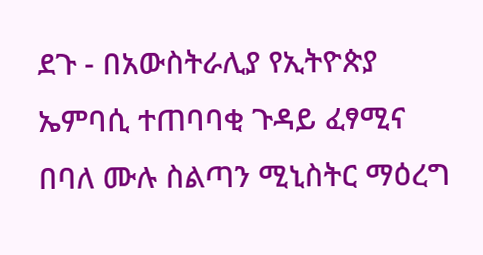ደጉ - በአውስትራሊያ የኢትዮጵያ ኤምባሲ ተጠባባቂ ጉዳይ ፈፃሚና በባለ ሙሉ ስልጣን ሚኒስትር ማዕረግ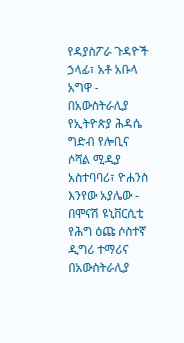የዳያስፖራ ጉዳዮች ኃላፊ፣ አቶ አቡላ አግዋ - በአውስትራሊያ የኢትዮጵያ ሕዳሴ ግድብ የሎቢና ሶሻል ሚዲያ አስተባባሪ፣ ዮሐንስ እንየው አያሌው - በሞናሽ ዩኒቨርሲቲ የሕግ ዕጩ ሶስተኛ ዲግሪ ተማሪና በአውስትራሊያ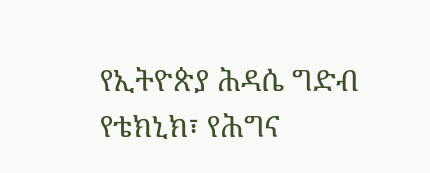የኢትዮጵያ ሕዳሴ ግድብ የቴክኒክ፣ የሕግና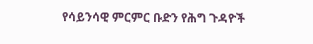የሳይንሳዊ ምርምር ቡድን የሕግ ጉዳዮች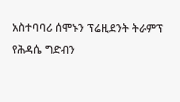አስተባባሪ ሰሞኑን ፕሬዚደንት ትራምፕ የሕዳሴ ግድብን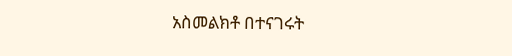አስመልክቶ በተናገሩት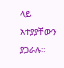ላይ አተያያቸውን ያጋራሉ።